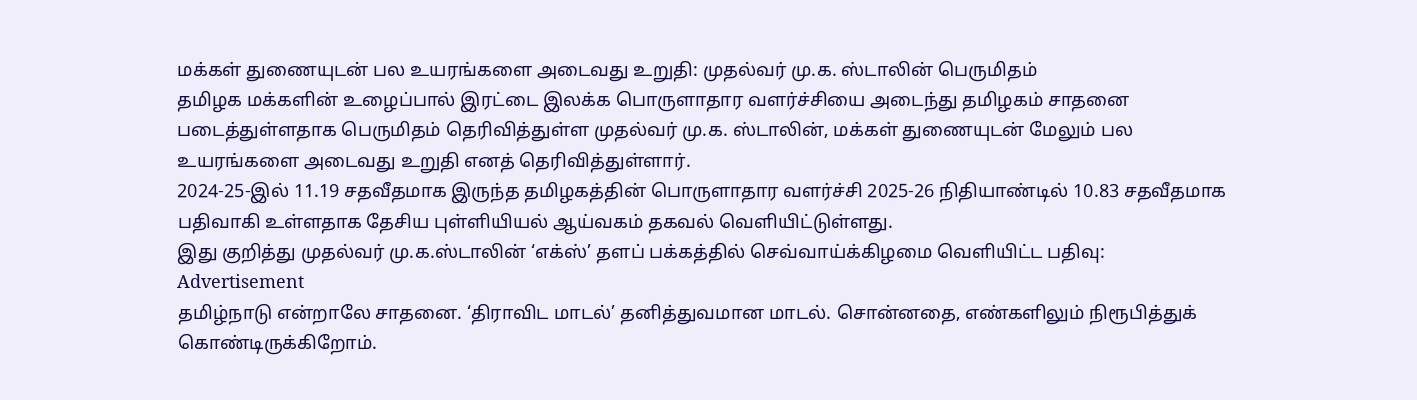மக்கள் துணையுடன் பல உயரங்களை அடைவது உறுதி: முதல்வர் மு.க. ஸ்டாலின் பெருமிதம்
தமிழக மக்களின் உழைப்பால் இரட்டை இலக்க பொருளாதார வளர்ச்சியை அடைந்து தமிழகம் சாதனை படைத்துள்ளதாக பெருமிதம் தெரிவித்துள்ள முதல்வர் மு.க. ஸ்டாலின், மக்கள் துணையுடன் மேலும் பல உயரங்களை அடைவது உறுதி எனத் தெரிவித்துள்ளார்.
2024-25-இல் 11.19 சதவீதமாக இருந்த தமிழகத்தின் பொருளாதார வளர்ச்சி 2025-26 நிதியாண்டில் 10.83 சதவீதமாக பதிவாகி உள்ளதாக தேசிய புள்ளியியல் ஆய்வகம் தகவல் வெளியிட்டுள்ளது.
இது குறித்து முதல்வர் மு.க.ஸ்டாலின் ‘எக்ஸ்’ தளப் பக்கத்தில் செவ்வாய்க்கிழமை வெளியிட்ட பதிவு:
Advertisement
தமிழ்நாடு என்றாலே சாதனை. ‘திராவிட மாடல்’ தனித்துவமான மாடல். சொன்னதை, எண்களிலும் நிரூபித்துக் கொண்டிருக்கிறோம்.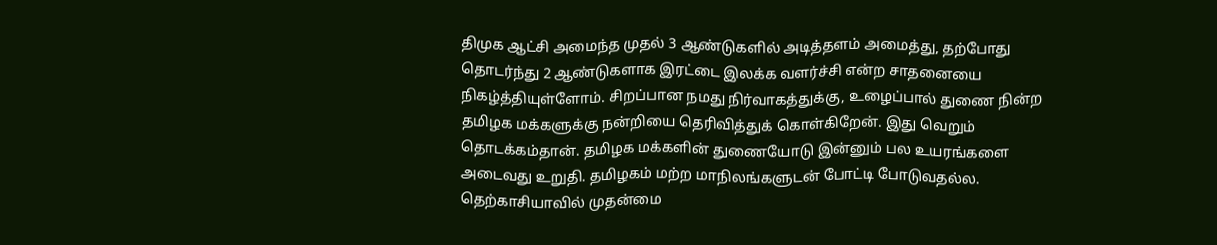திமுக ஆட்சி அமைந்த முதல் 3 ஆண்டுகளில் அடித்தளம் அமைத்து, தற்போது தொடர்ந்து 2 ஆண்டுகளாக இரட்டை இலக்க வளர்ச்சி என்ற சாதனையை நிகழ்த்தியுள்ளோம். சிறப்பான நமது நிர்வாகத்துக்கு, உழைப்பால் துணை நின்ற தமிழக மக்களுக்கு நன்றியை தெரிவித்துக் கொள்கிறேன். இது வெறும் தொடக்கம்தான். தமிழக மக்களின் துணையோடு இன்னும் பல உயரங்களை அடைவது உறுதி. தமிழகம் மற்ற மாநிலங்களுடன் போட்டி போடுவதல்ல. தெற்காசியாவில் முதன்மை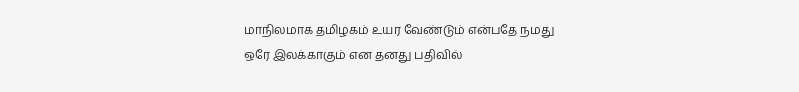மாநிலமாக தமிழகம் உயர வேண்டும் என்பதே நமது ஒரே இலக்காகும் என தனது பதிவில்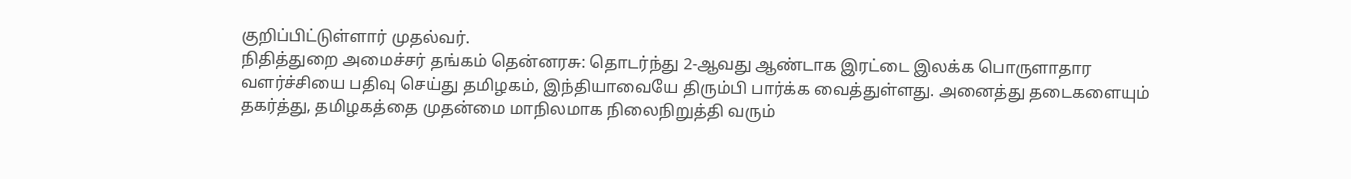குறிப்பிட்டுள்ளார் முதல்வர்.
நிதித்துறை அமைச்சர் தங்கம் தென்னரசு: தொடர்ந்து 2-ஆவது ஆண்டாக இரட்டை இலக்க பொருளாதார வளர்ச்சியை பதிவு செய்து தமிழகம், இந்தியாவையே திரும்பி பார்க்க வைத்துள்ளது. அனைத்து தடைகளையும் தகர்த்து, தமிழகத்தை முதன்மை மாநிலமாக நிலைநிறுத்தி வரும்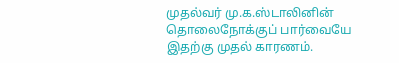முதல்வர் மு.க.ஸ்டாலினின் தொலைநோக்குப் பார்வையே இதற்கு முதல் காரணம்.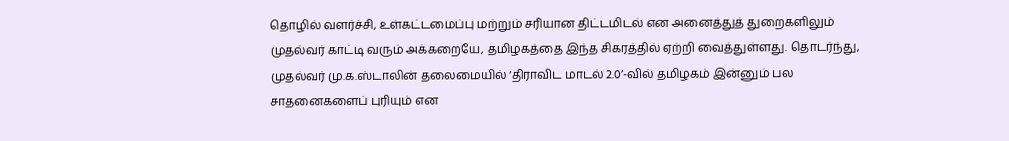தொழில் வளர்ச்சி, உள்கட்டமைப்பு மற்றும் சரியான திட்டமிடல் என அனைத்துத் துறைகளிலும் முதல்வர் காட்டி வரும் அக்கறையே, தமிழகத்தை இந்த சிகரத்தில் ஏற்றி வைத்துள்ளது. தொடர்ந்து, முதல்வர் மு.க.ஸ்டாலின் தலைமையில் ‘திராவிட மாடல் 2.0’-வில் தமிழகம் இன்னும் பல சாதனைகளைப் புரியும் என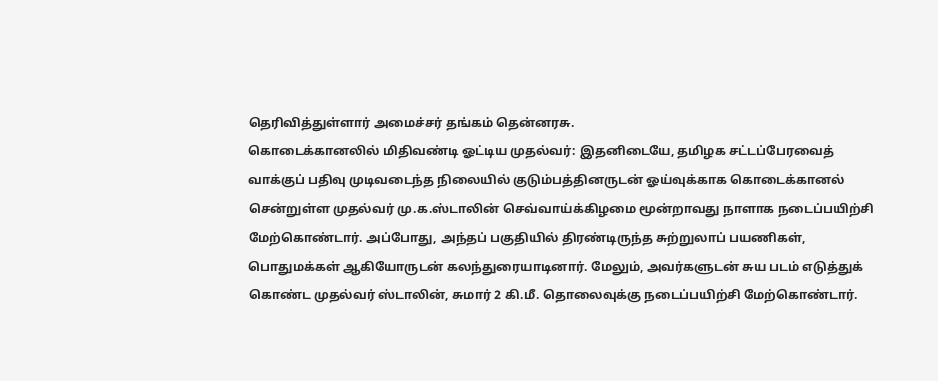தெரிவித்துள்ளார் அமைச்சர் தங்கம் தென்னரசு.
கொடைக்கானலில் மிதிவண்டி ஓட்டிய முதல்வர்: இதனிடையே, தமிழக சட்டப்பேரவைத் வாக்குப் பதிவு முடிவடைந்த நிலையில் குடும்பத்தினருடன் ஓய்வுக்காக கொடைக்கானல் சென்றுள்ள முதல்வர் மு.க.ஸ்டாலின் செவ்வாய்க்கிழமை மூன்றாவது நாளாக நடைப்பயிற்சி மேற்கொண்டார். அப்போது, அந்தப் பகுதியில் திரண்டிருந்த சுற்றுலாப் பயணிகள், பொதுமக்கள் ஆகியோருடன் கலந்துரையாடினார். மேலும், அவர்களுடன் சுய படம் எடுத்துக் கொண்ட முதல்வர் ஸ்டாலின், சுமார் 2 கி.மீ. தொலைவுக்கு நடைப்பயிற்சி மேற்கொண்டார்.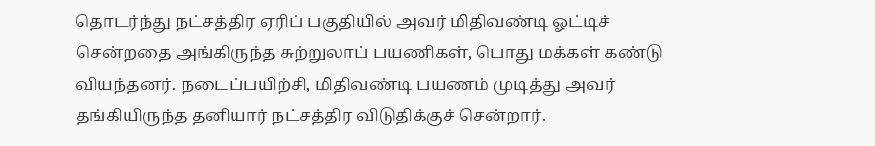தொடர்ந்து நட்சத்திர ஏரிப் பகுதியில் அவர் மிதிவண்டி ஓட்டிச் சென்றதை அங்கிருந்த சுற்றுலாப் பயணிகள், பொது மக்கள் கண்டு வியந்தனர். நடைப்பயிற்சி, மிதிவண்டி பயணம் முடித்து அவர் தங்கியிருந்த தனியார் நட்சத்திர விடுதிக்குச் சென்றார்.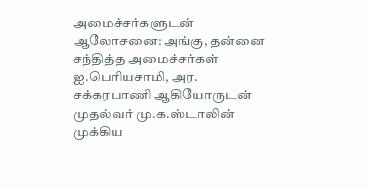அமைச்சர்களுடன் ஆலோசனை: அங்கு, தன்னை சந்தித்த அமைச்சர்கள் ஐ.பெரியசாமி, அர. சக்கரபாணி ஆகியோருடன் முதல்வர் மு.க.ஸ்டாலின் முக்கிய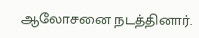ஆலோசனை நடத்தினார்.